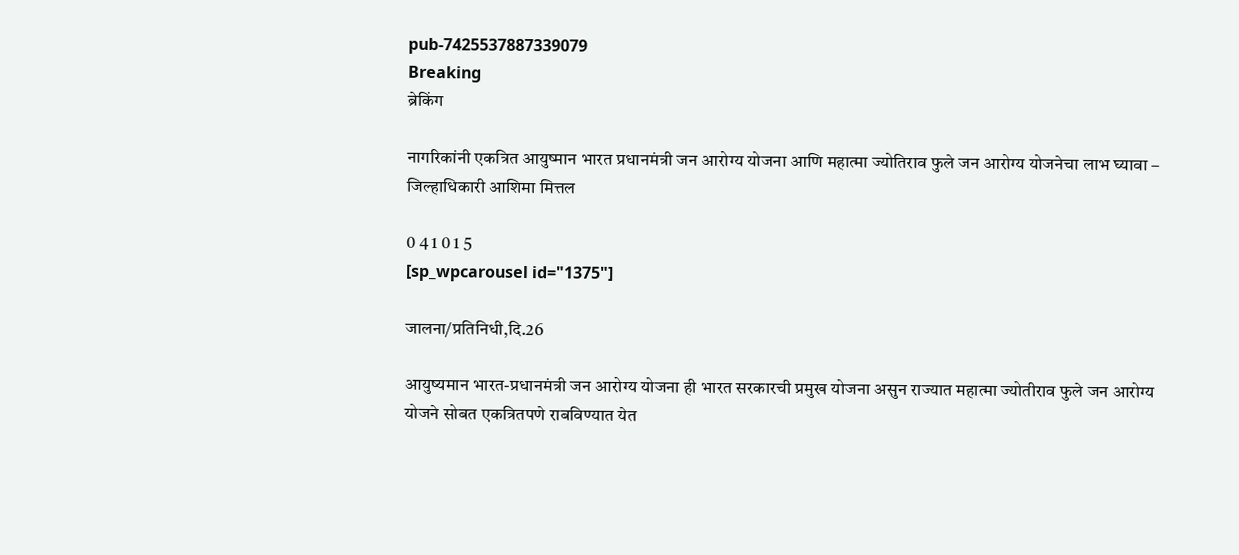pub-7425537887339079
Breaking
ब्रेकिंग

नागरिकांनी एकत्रित आयुष्मान भारत प्रधानमंत्री जन आरोग्य योजना आणि महात्मा ज्योतिराव फुले जन आरोग्य योजनेचा लाभ घ्यावा – जिल्हाधिकारी आशिमा मित्तल

0 4 1 0 1 5
[sp_wpcarousel id="1375"]

जालना/प्रतिनिधी,दि.26

आयुष्यमान भारत-प्रधानमंत्री जन आरोग्य योजना ही भारत सरकारची प्रमुख योजना असुन राज्यात महात्मा ज्योतीराव फुले जन आरोग्य योजने सोबत एकत्रितपणे राबविण्यात येत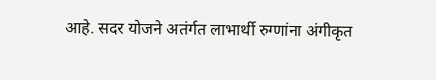आहे. सदर योजने अतंर्गत लाभार्थी रुग्णांना अंगीकृत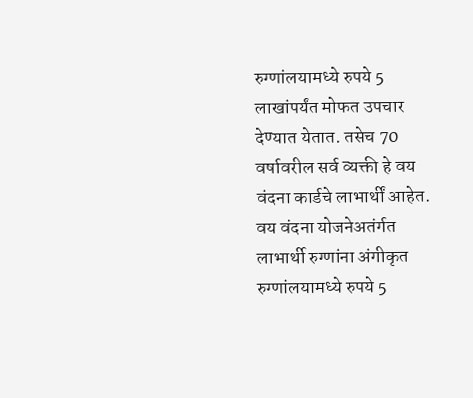रुग्णांलयामध्ये रुपये 5 लाखांपर्यंत मोफत उपचार देण्यात येतात. तसेच 70 वर्षावरील सर्व व्यक्ती हे वय वंदना कार्डचे लाभार्थीं आहेत. वय वंदना योजनेअतंर्गत लाभार्थी रुग्णांना अंगीकृत रुग्णांलयामध्ये रुपये 5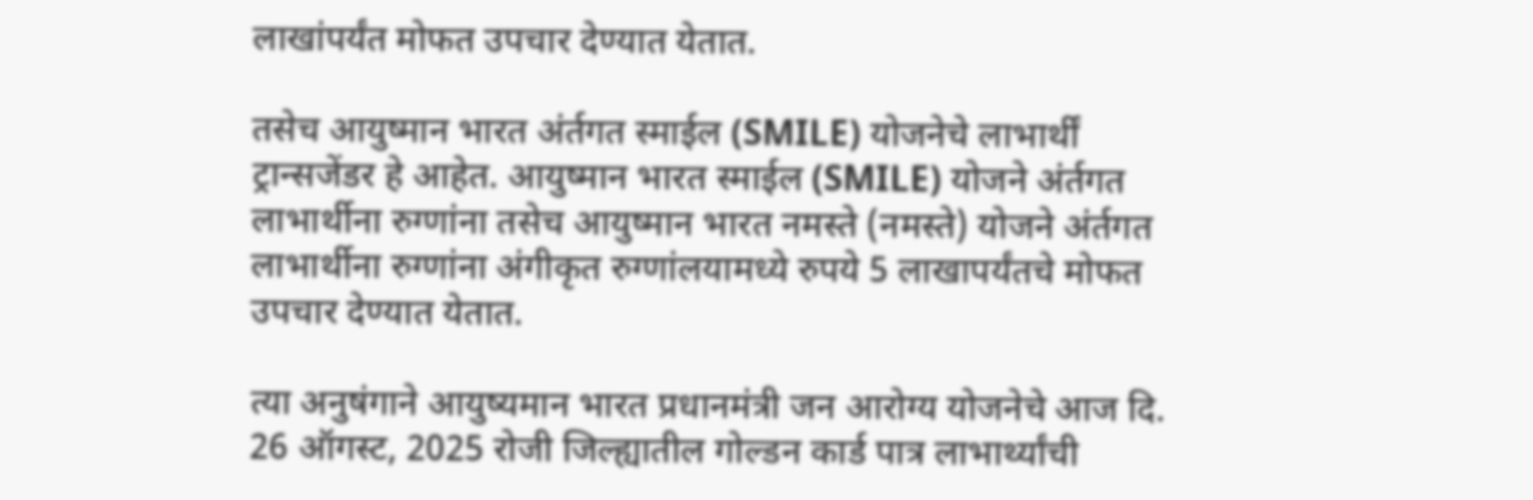लाखांपर्यंत मोफत उपचार देण्यात येतात.

तसेच आयुष्मान भारत अंर्तगत स्माईल (SMILE) योजनेचे लाभार्थीं ट्रान्सजेंडर हे आहेत. आयुष्मान भारत स्माईल (SMILE) योजने अंर्तगत लाभार्थीना रुग्णांना तसेच आयुष्मान भारत नमस्ते (नमस्ते) योजने अंर्तगत लाभार्थीना रुग्णांना अंगीकृत रुग्णांलयामध्ये रुपये 5 लाखापर्यंतचे मोफत उपचार देण्यात येतात.

त्या अनुषंगाने आयुष्यमान भारत प्रधानमंत्री जन आरोग्य योजनेचे आज दि. 26 ऑगस्ट, 2025 रोजी जिल्ह्यातील गोल्डन कार्ड पात्र लाभार्थ्यांची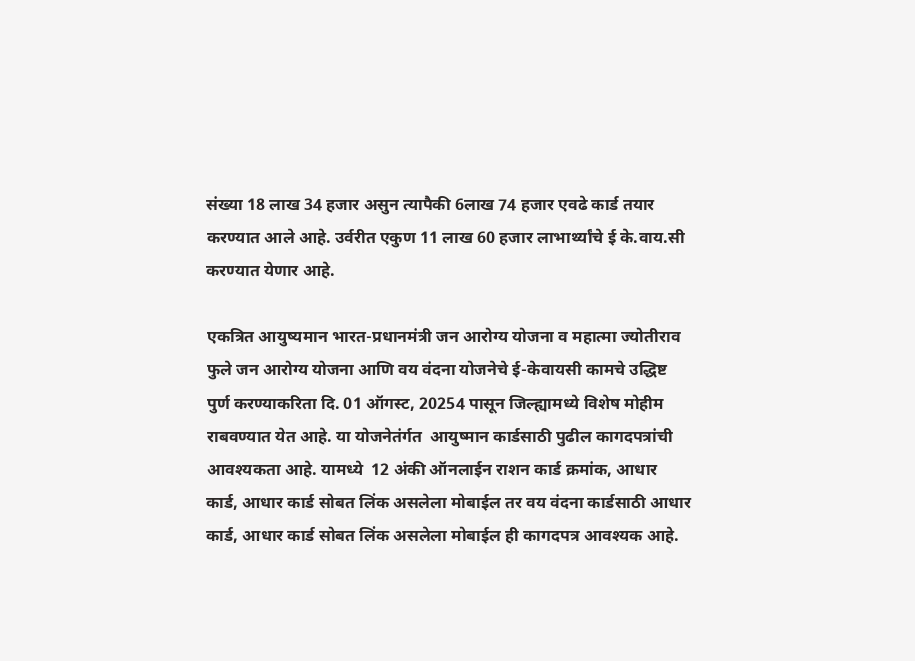संख्या 18 लाख 34 हजार असुन त्यापैकी 6लाख 74 हजार एवढे कार्ड तयार करण्यात आले आहे. उर्वरीत एकुण 11 लाख 60 हजार लाभार्थ्यांचे ई के.वाय.सी करण्यात येणार आहे.

एकत्रित आयुष्यमान भारत-प्रधानमंत्री जन आरोग्य योजना व महात्मा ज्योतीराव फुले जन आरोग्य योजना आणि वय वंदना योजनेचे ई-केवायसी कामचे उद्धिष्ट पुर्ण करण्याकरिता दि. 01 ऑगस्ट, 20254 पासून जिल्ह्यामध्ये विशेष मोहीम राबवण्यात येत आहे. या योजनेतंर्गत  आयुष्मान कार्डसाठी पुढील कागदपत्रांची आवश्यकता आहे. यामध्ये  12 अंकी ऑनलाईन राशन कार्ड क्रमांक, आधार कार्ड, आधार कार्ड सोबत लिंक असलेला मोबाईल तर वय वंदना कार्डसाठी आधार कार्ड, आधार कार्ड सोबत लिंक असलेला मोबाईल ही कागदपत्र आवश्यक आहे.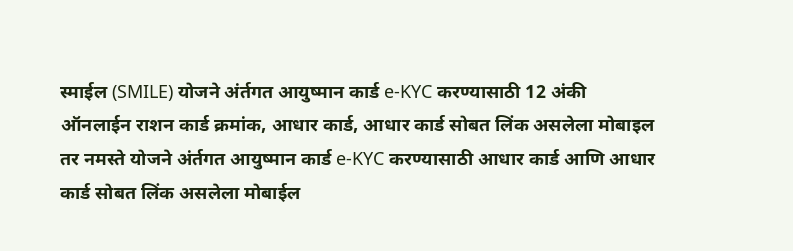स्माईल (SMILE) योजने अंर्तगत आयुष्मान कार्ड e-KYC करण्यासाठी 12 अंकी ऑनलाईन राशन कार्ड क्रमांक, आधार कार्ड, आधार कार्ड सोबत लिंक असलेला मोबाइल तर नमस्ते योजने अंर्तगत आयुष्मान कार्ड e-KYC करण्यासाठी आधार कार्ड आणि आधार कार्ड सोबत लिंक असलेला मोबाईल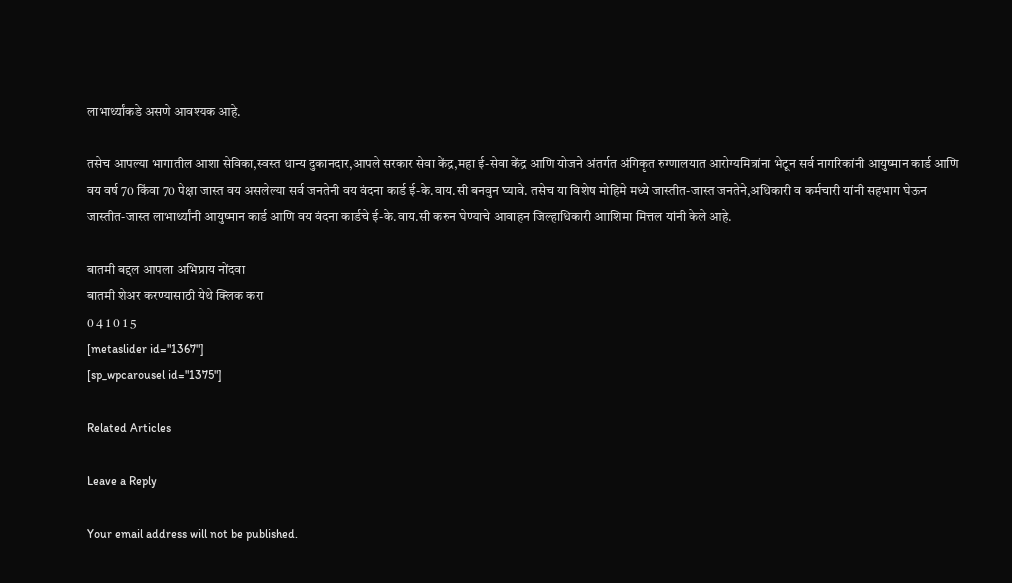लाभार्थ्यांकडे असणे आवश्यक आहे.

तसेच आपल्या भागातील आशा सेविका,स्वस्त धान्य दुकानदार,आपले सरकार सेवा केंद्र,महा ई-सेवा केंद्र आणि योजने अंतर्गत अंगिकृत रुग्णालयात आरोग्यमित्रांना भेटून सर्व नागरिकांनी आयुष्मान कार्ड आणि वय वर्ष 70 किंवा 70 पेक्षा जास्त वय असलेल्या सर्व जनतेनी वय वंदना कार्ड ई-के.वाय.सी बनवुन घ्यावे. तसेच या विशेष मोहिमे मध्ये जास्तीत-जास्त जनतेने,अधिकारी व कर्मचारी यांनी सहभाग घेऊन जास्तीत-जास्त लाभार्थ्यांनी आयुष्मान कार्ड आणि वय वंदना कार्डचे ई-के.वाय.सी करुन घेण्याचे आवाहन जिल्हाधिकारी आाशिमा मित्तल यांनी केले आहे.

बातमी बद्दल आपला अभिप्राय नोंदवा
बातमी शेअर करण्यासाठी येथे क्लिक करा
0 4 1 0 1 5
[metaslider id="1367"]
[sp_wpcarousel id="1375"]

Related Articles

Leave a Reply

Your email address will not be published.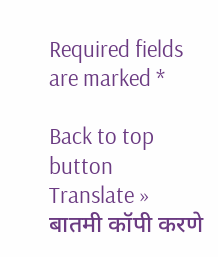Required fields are marked *

Back to top button
Translate »
बातमी कॉपी करणे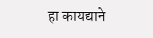हा कायद्याने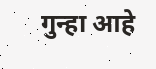गुन्हा आहे